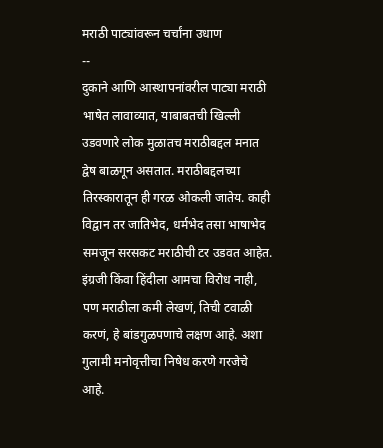मराठी पाट्यांवरून चर्चांना उधाण
--
दुकाने आणि आस्थापनांवरील पाट्या मराठी भाषेत लावाव्यात, याबाबतची खिल्ली उडवणारे लोक मुळातच मराठीबद्दल मनात द्वेष बाळगून असतात. मराठीबद्दलच्या तिरस्कारातून ही गरळ ओकली जातेय. काही विद्वान तर जातिभेद, धर्मभेद तसा भाषाभेद समजून सरसकट मराठीची टर उडवत आहेत. इंग्रजी किंवा हिंदीला आमचा विरोध नाही, पण मराठीला कमी लेखणं, तिची टवाळी करणं, हे बांडगुळपणाचे लक्षण आहे. अशा गुलामी मनोवृत्तीचा निषेध करणे गरजेचे आहे.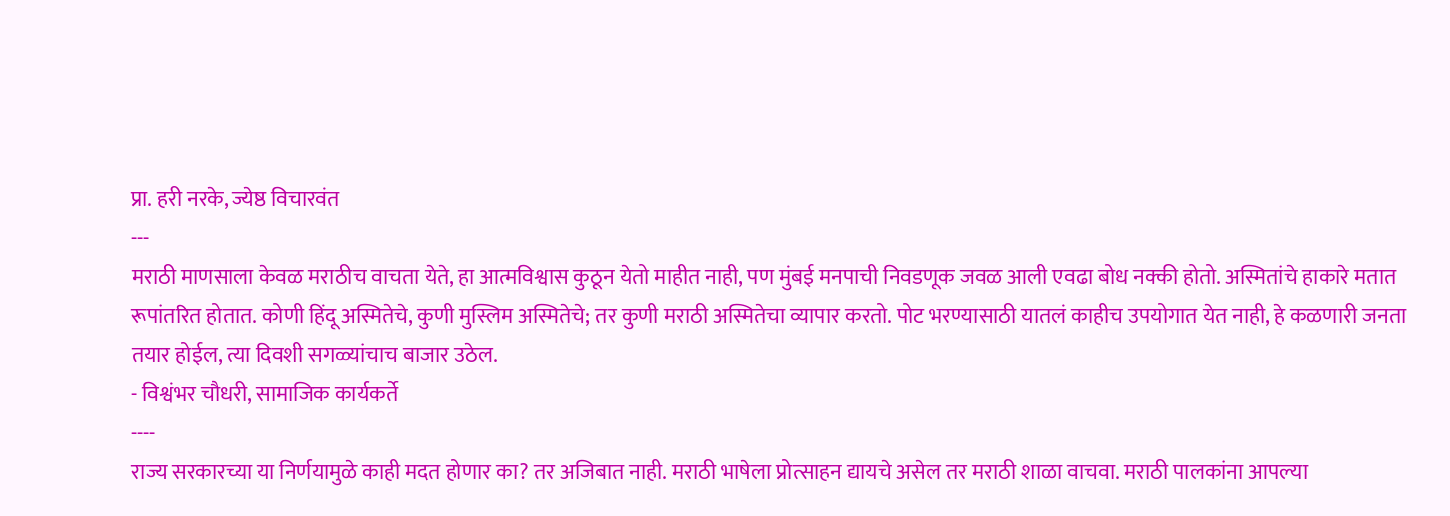प्रा. हरी नरके, ज्येष्ठ विचारवंत
---
मराठी माणसाला केवळ मराठीच वाचता येते, हा आत्मविश्वास कुठून येतो माहीत नाही, पण मुंबई मनपाची निवडणूक जवळ आली एवढा बोध नक्की होतो. अस्मितांचे हाकारे मतात रूपांतरित होतात. कोणी हिंदू अस्मितेचे, कुणी मुस्लिम अस्मितेचे; तर कुणी मराठी अस्मितेचा व्यापार करतो. पोट भरण्यासाठी यातलं काहीच उपयोगात येत नाही, हे कळणारी जनता तयार होईल, त्या दिवशी सगळ्यांचाच बाजार उठेल.
- विश्वंभर चौधरी, सामाजिक कार्यकर्ते
----
राज्य सरकारच्या या निर्णयामुळे काही मदत होणार का? तर अजिबात नाही. मराठी भाषेला प्रोत्साहन द्यायचे असेल तर मराठी शाळा वाचवा. मराठी पालकांना आपल्या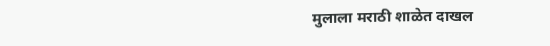मुलाला मराठी शाळेत दाखल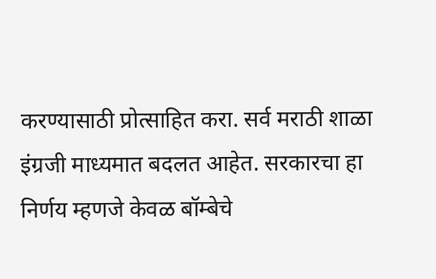करण्यासाठी प्रोत्साहित करा. सर्व मराठी शाळा इंग्रजी माध्यमात बदलत आहेत. सरकारचा हा निर्णय म्हणजे केवळ बॉम्बेचे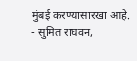मुंबई करण्यासारखा आहे.
- सुमित राघवन,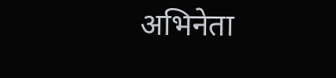अभिनेता